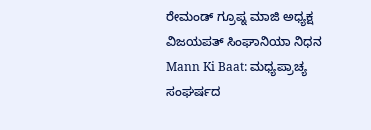ರೇಮಂಡ್ ಗ್ರೂಪ್ನ ಮಾಜಿ ಅಧ್ಯಕ್ಷ ವಿಜಯಪತ್ ಸಿಂಘಾನಿಯಾ ನಿಧನ
Mann Ki Baat: ಮಧ್ಯಪ್ರಾಚ್ಯ ಸಂಘರ್ಷದ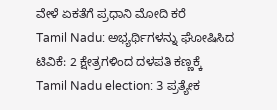ವೇಳೆ ಏಕತೆಗೆ ಪ್ರಧಾನಿ ಮೋದಿ ಕರೆ
Tamil Nadu: ಅಭ್ಯರ್ಥಿಗಳನ್ನು ಘೋಷಿಸಿದ ಟಿವಿಕೆ: 2 ಕ್ಷೇತ್ರಗಳಿಂದ ದಳಪತಿ ಕಣ್ಣಕ್ಕೆ
Tamil Nadu election: 3 ಪ್ರತ್ಯೇಕ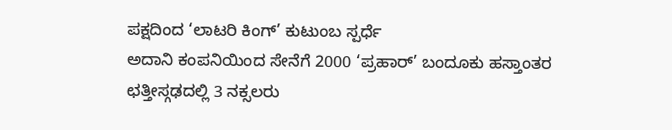ಪಕ್ಷದಿಂದ ‘ಲಾಟರಿ ಕಿಂಗ್’ ಕುಟುಂಬ ಸ್ಪರ್ಧೆ
ಅದಾನಿ ಕಂಪನಿಯಿಂದ ಸೇನೆಗೆ 2000 ‘ಪ್ರಹಾರ್’ ಬಂದೂಕು ಹಸ್ತಾಂತರ
ಛತ್ತೀಸ್ಗಢದಲ್ಲಿ 3 ನಕ್ಸಲರು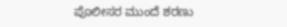ಪೊಲೀಸರ ಮುಂದೆ ಶರಣು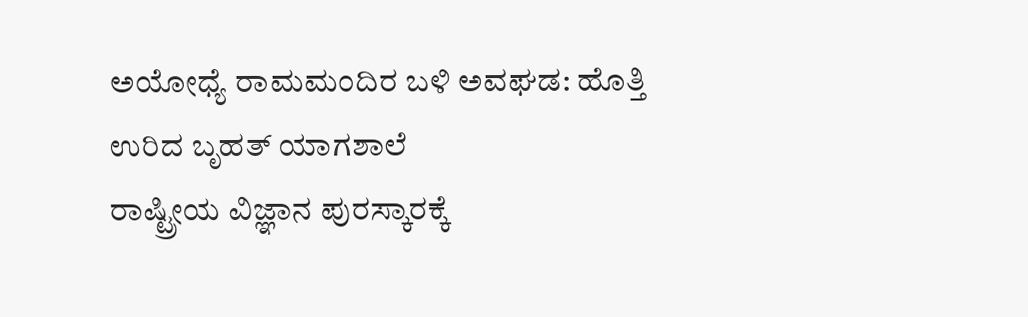ಅಯೋಧ್ಯೆ ರಾಮಮಂದಿರ ಬಳಿ ಅವಘಡ: ಹೊತ್ತಿ ಉರಿದ ಬೃಹತ್ ಯಾಗಶಾಲೆ
ರಾಷ್ಟ್ರೀಯ ವಿಜ್ಞಾನ ಪುರಸ್ಕಾರಕ್ಕೆ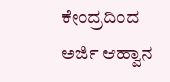ಕೇಂದ್ರದಿಂದ ಅರ್ಜಿ ಆಹ್ವಾನ